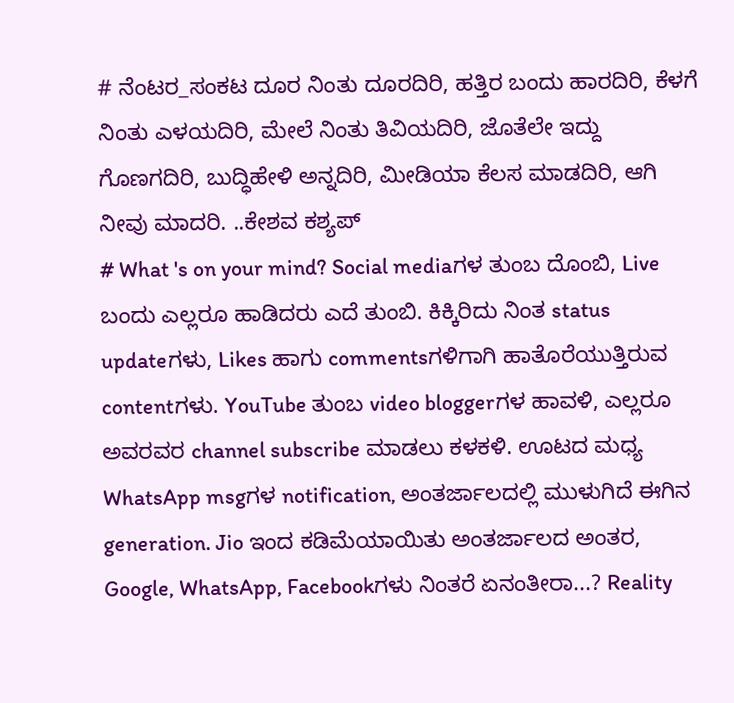# ನೆಂಟರ_ಸಂಕಟ ದೂರ ನಿಂತು ದೂರದಿರಿ, ಹತ್ತಿರ ಬಂದು ಹಾರದಿರಿ, ಕೆಳಗೆ ನಿಂತು ಎಳಯದಿರಿ, ಮೇಲೆ ನಿಂತು ತಿವಿಯದಿರಿ, ಜೊತೆಲೇ ಇದ್ದು ಗೊಣಗದಿರಿ, ಬುದ್ಧಿಹೇಳಿ ಅನ್ನದಿರಿ, ಮೀಡಿಯಾ ಕೆಲಸ ಮಾಡದಿರಿ, ಆಗಿ ನೀವು ಮಾದರಿ. ..ಕೇಶವ ಕಶ್ಯಪ್
# What 's on your mind? Social mediaಗಳ ತುಂಬ ದೊಂಬಿ, Live ಬಂದು ಎಲ್ಲರೂ ಹಾಡಿದರು ಎದೆ ತುಂಬಿ. ಕಿಕ್ಕಿರಿದು ನಿಂತ status updateಗಳು, Likes ಹಾಗು commentsಗಳಿಗಾಗಿ ಹಾತೊರೆಯುತ್ತಿರುವ contentಗಳು. YouTube ತುಂಬ video bloggerಗಳ ಹಾವಳಿ, ಎಲ್ಲರೂ ಅವರವರ channel subscribe ಮಾಡಲು ಕಳಕಳಿ. ಊಟದ ಮಧ್ಯ WhatsApp msgಗಳ notification, ಅಂತರ್ಜಾಲದಲ್ಲಿ ಮುಳುಗಿದೆ ಈಗಿನ generation. Jio ಇಂದ ಕಡಿಮೆಯಾಯಿತು ಅಂತರ್ಜಾಲದ ಅಂತರ, Google, WhatsApp, Facebookಗಳು ನಿಂತರೆ ಏನಂತೀರಾ...? Reality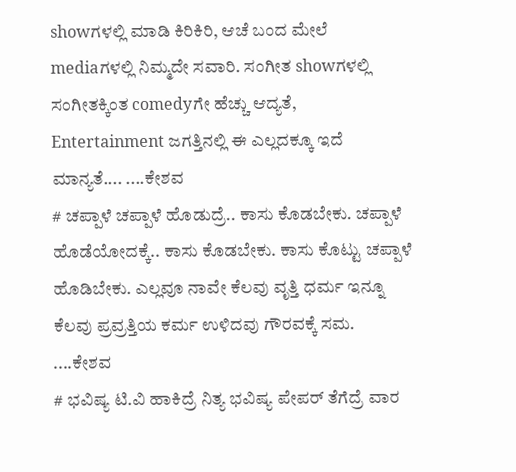showಗಳಲ್ಲಿ ಮಾಡಿ ಕಿರಿಕಿರಿ, ಆಚೆ ಬಂದ ಮೇಲೆ mediaಗಳಲ್ಲಿ ನಿಮ್ಮದೇ ಸವಾರಿ. ಸಂಗೀತ showಗಳಲ್ಲಿ ಸಂಗೀತಕ್ಕಿಂತ comedyಗೇ ಹೆಚ್ಚು ಆದ್ಯತೆ, Entertainment ಜಗತ್ತಿನಲ್ಲಿ ಈ ಎಲ್ಲದಕ್ಕೂ ಇದೆ ಮಾನ್ಯತೆ.... ....ಕೇಶವ
# ಚಪ್ಪಾಳೆ ಚಪ್ಪಾಳೆ ಹೊಡುದ್ರೆ.. ಕಾಸು ಕೊಡಬೇಕು. ಚಪ್ಪಾಳೆ ಹೊಡೆಯೋದಕ್ಕೆ.. ಕಾಸು ಕೊಡಬೇಕು. ಕಾಸು ಕೊಟ್ಟು ಚಪ್ಪಾಳೆ ಹೊಡಿಬೇಕು. ಎಲ್ಲವೂ ನಾವೇ ಕೆಲವು ವೃತ್ತಿ ಧರ್ಮ ಇನ್ನೂ ಕೆಲವು ಪ್ರವ್ರತ್ತಿಯ ಕರ್ಮ ಉಳಿದವು ಗೌರವಕ್ಕೆ ಸಮ. ....ಕೇಶವ
# ಭವಿಷ್ಯ ಟಿ.ವಿ ಹಾಕಿದ್ರೆ ನಿತ್ಯ ಭವಿಷ್ಯ ಪೇಪರ್ ತೆಗೆದ್ರೆ ವಾರ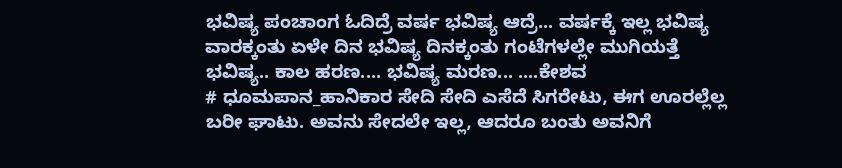ಭವಿಷ್ಯ ಪಂಚಾಂಗ ಓದಿದ್ರೆ ವರ್ಷ ಭವಿಷ್ಯ ಆದ್ರೆ... ವರ್ಷಕ್ಕೆ ಇಲ್ಲ ಭವಿಷ್ಯ ವಾರಕ್ಕಂತು ಏಳೇ ದಿನ ಭವಿಷ್ಯ ದಿನಕ್ಕಂತು ಗಂಟೆಗಳಲ್ಲೇ ಮುಗಿಯತ್ತೆ ಭವಿಷ್ಯ.. ಕಾಲ ಹರಣ.... ಭವಿಷ್ಯ ಮರಣ... ....ಕೇಶವ
# ಧೂಮಪಾನ_ಹಾನಿಕಾರ ಸೇದಿ ಸೇದಿ ಎಸೆದೆ ಸಿಗರೇಟು, ಈಗ ಊರಲ್ಲೆಲ್ಲ ಬರೀ ಘಾಟು. ಅವನು ಸೇದಲೇ ಇಲ್ಲ, ಆದರೂ ಬಂತು ಅವನಿಗೆ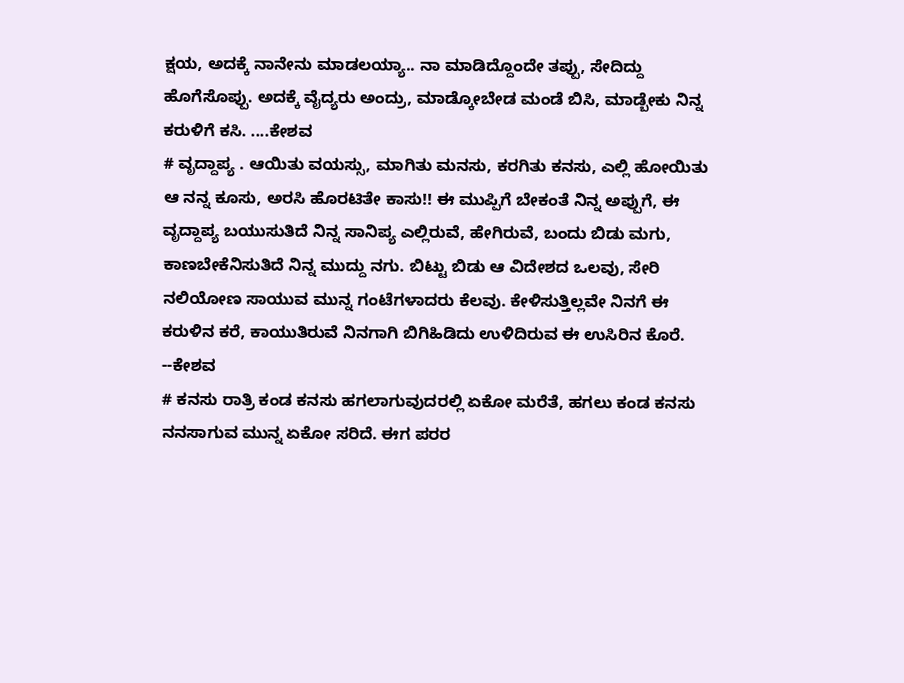ಕ್ಷಯ, ಅದಕ್ಕೆ ನಾನೇನು ಮಾಡಲಯ್ಯಾ.. ನಾ ಮಾಡಿದ್ದೊಂದೇ ತಪ್ಪು, ಸೇದಿದ್ದು ಹೊಗೆಸೊಪ್ಪು. ಅದಕ್ಕೆ ವೈದ್ಯರು ಅಂದ್ರು, ಮಾಡ್ಕೋಬೇಡ ಮಂಡೆ ಬಿಸಿ, ಮಾಡ್ಬೇಕು ನಿನ್ನ ಕರುಳಿಗೆ ಕಸಿ. ....ಕೇಶವ
# ವೃದ್ದಾಪ್ಯ . ಆಯಿತು ವಯಸ್ಸು, ಮಾಗಿತು ಮನಸು, ಕರಗಿತು ಕನಸು, ಎಲ್ಲಿ ಹೋಯಿತು ಆ ನನ್ನ ಕೂಸು, ಅರಸಿ ಹೊರಟಿತೇ ಕಾಸು!! ಈ ಮುಪ್ಪಿಗೆ ಬೇಕಂತೆ ನಿನ್ನ ಅಪ್ಪುಗೆ, ಈ ವೃದ್ದಾಪ್ಯ ಬಯುಸುತಿದೆ ನಿನ್ನ ಸಾನಿಪ್ಯ ಎಲ್ಲಿರುವೆ, ಹೇಗಿರುವೆ, ಬಂದು ಬಿಡು ಮಗು, ಕಾಣಬೇಕೆನಿಸುತಿದೆ ನಿನ್ನ ಮುದ್ದು ನಗು. ಬಿಟ್ಟು ಬಿಡು ಆ ವಿದೇಶದ ಒಲವು, ಸೇರಿ ನಲಿಯೋಣ ಸಾಯುವ ಮುನ್ನ ಗಂಟೆಗಳಾದರು ಕೆಲವು. ಕೇಳಿಸುತ್ತಿಲ್ಲವೇ ನಿನಗೆ ಈ ಕರುಳಿನ ಕರೆ, ಕಾಯುತಿರುವೆ ನಿನಗಾಗಿ ಬಿಗಿಹಿಡಿದು ಉಳಿದಿರುವ ಈ ಉಸಿರಿನ ಕೊರೆ. --ಕೇಶವ
# ಕನಸು ರಾತ್ರಿ ಕಂಡ ಕನಸು ಹಗಲಾಗುವುದರಲ್ಲಿ ಏಕೋ ಮರೆತೆ, ಹಗಲು ಕಂಡ ಕನಸು ನನಸಾಗುವ ಮುನ್ನ ಏಕೋ ಸರಿದೆ. ಈಗ ಪರರ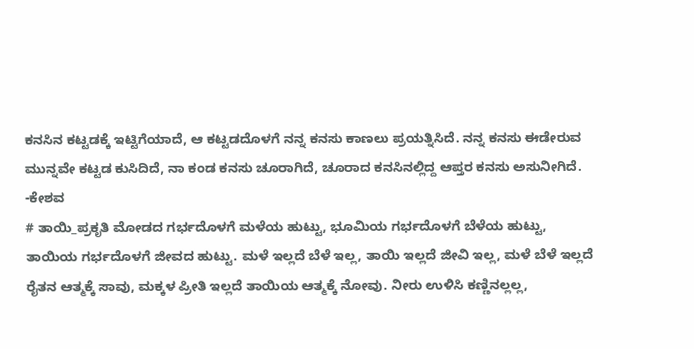ಕನಸಿನ ಕಟ್ಟಡಕ್ಕೆ ಇಟ್ಟಿಗೆಯಾದೆ, ಆ ಕಟ್ಟಡದೊಳಗೆ ನನ್ನ ಕನಸು ಕಾಣಲು ಪ್ರಯತ್ನಿಸಿದೆ. ನನ್ನ ಕನಸು ಈಡೇರುವ ಮುನ್ನವೇ ಕಟ್ಟಡ ಕುಸಿದಿದೆ, ನಾ ಕಂಡ ಕನಸು ಚೂರಾಗಿದೆ, ಚೂರಾದ ಕನಸಿನಲ್ಲಿದ್ದ ಆಪ್ತರ ಕನಸು ಅಸುನೀಗಿದೆ. -ಕೇಶವ
# ತಾಯಿ_ಪ್ರಕೃತಿ ಮೋಡದ ಗರ್ಭದೊಳಗೆ ಮಳೆಯ ಹುಟ್ಟು, ಭೂಮಿಯ ಗರ್ಭದೊಳಗೆ ಬೆಳೆಯ ಹುಟ್ಟು, ತಾಯಿಯ ಗರ್ಭದೊಳಗೆ ಜೀವದ ಹುಟ್ಟು. ಮಳೆ ಇಲ್ಲದೆ ಬೆಳೆ ಇಲ್ಲ, ತಾಯಿ ಇಲ್ಲದೆ ಜೀವಿ ಇಲ್ಲ, ಮಳೆ ಬೆಳೆ ಇಲ್ಲದೆ ರೈತನ ಆತ್ಮಕ್ಕೆ ಸಾವು, ಮಕ್ಕಳ ಪ್ರೀತಿ ಇಲ್ಲದೆ ತಾಯಿಯ ಆತ್ಮಕ್ಕೆ ನೋವು. ನೀರು ಉಳಿಸಿ ಕಣ್ಣಿನಲ್ಲಲ್ಲ,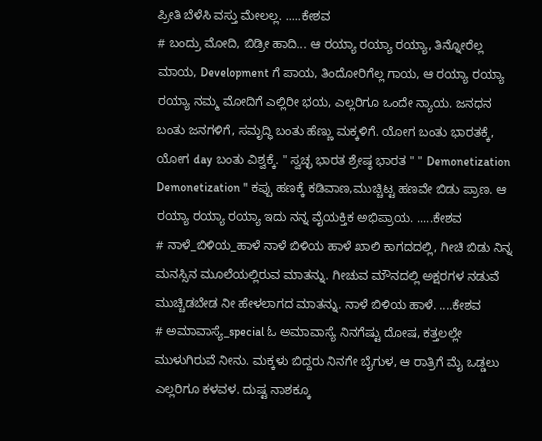ಪ್ರೀತಿ ಬೆಳೆಸಿ ವಸ್ತು ಮೇಲಲ್ಲ. .....ಕೇಶವ
# ಬಂದ್ರು ಮೋದಿ, ಬಿಡ್ರೀ ಹಾದಿ... ಆ ರಯ್ಯಾ ರಯ್ಯಾ ರಯ್ಯಾ, ತಿನ್ನೋರೆಲ್ಲ ಮಾಯ, Development ಗೆ ಪಾಯ, ತಿಂದೋರಿಗೆಲ್ಲ ಗಾಯ, ಆ ರಯ್ಯಾ ರಯ್ಯಾ ರಯ್ಯಾ ನಮ್ಮ ಮೋದಿಗೆ ಎಲ್ಲಿರೀ ಭಯ, ಎಲ್ಲರಿಗೂ ಒಂದೇ ನ್ಯಾಯ. ಜನಧನ ಬಂತು ಜನಗಳಿಗೆ, ಸಮೃದ್ಧಿ ಬಂತು ಹೆಣ್ಣು ಮಕ್ಕಳಿಗೆ. ಯೋಗ ಬಂತು ಭಾರತಕ್ಕೆ, ಯೋಗ day ಬಂತು ವಿಶ್ವಕ್ಕೆ. " ಸ್ವಚ್ಛ ಭಾರತ ಶ್ರೇಷ್ಠ ಭಾರತ " " Demonetization Demonetization " ಕಪ್ಪು ಹಣಕ್ಕೆ ಕಡಿವಾಣ,ಮುಚ್ಚಿಟ್ಟ ಹಣವೇ ಬಿಡು ಪ್ರಾಣ. ಆ ರಯ್ಯಾ ರಯ್ಯಾ ರಯ್ಯಾ ಇದು ನನ್ನ ವೈಯಕ್ತಿಕ ಅಭಿಪ್ರಾಯ. .....ಕೇಶವ
# ನಾಳೆ_ಬಿಳಿಯ_ಹಾಳೆ ನಾಳೆ ಬಿಳಿಯ ಹಾಳೆ ಖಾಲಿ ಕಾಗದದಲ್ಲಿ, ಗೀಚಿ ಬಿಡು ನಿನ್ನ ಮನಸ್ಸಿನ ಮೂಲೆಯಲ್ಲಿರುವ ಮಾತನ್ನು. ಗೀಚುವ ಮೌನದಲ್ಲಿ ಅಕ್ಷರಗಳ ನಡುವೆ ಮುಚ್ಚಿಡಬೇಡ ನೀ ಹೇಳಲಾಗದ ಮಾತನ್ನು. ನಾಳೆ ಬಿಳಿಯ ಹಾಳೆ. ....ಕೇಶವ
# ಅಮಾವಾಸ್ಯೆ_special ಓ ಅಮಾವಾಸ್ಯೆ ನಿನಗೆಷ್ಟು ದೋಷ, ಕತ್ತಲಲ್ಲೇ ಮುಳುಗಿರುವೆ ನೀನು. ಮಕ್ಕಳು ಬಿದ್ದರು ನಿನಗೇ ಬೈಗುಳ, ಆ ರಾತ್ರಿಗೆ ಮೈ ಒಡ್ಡಲು ಎಲ್ಲರಿಗೂ ಕಳವಳ. ದುಷ್ಟ ನಾಶಕ್ಕೂ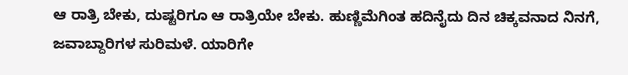ಆ ರಾತ್ರಿ ಬೇಕು, ದುಷ್ಟರಿಗೂ ಆ ರಾತ್ರಿಯೇ ಬೇಕು. ಹುಣ್ಣಿಮೆಗಿಂತ ಹದಿನೈದು ದಿನ ಚಿಕ್ಕವನಾದ ನಿನಗೆ, ಜವಾಬ್ದಾರಿಗಳ ಸುರಿಮಳೆ. ಯಾರಿಗೇ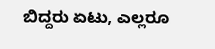ಬಿದ್ದರು ಏಟು, ಎಲ್ಲರೂ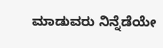ಮಾಡುವರು ನಿನ್ನೆಡೆಯೇ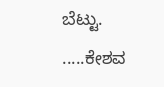ಬೆಟ್ಟು. .....ಕೇಶವ